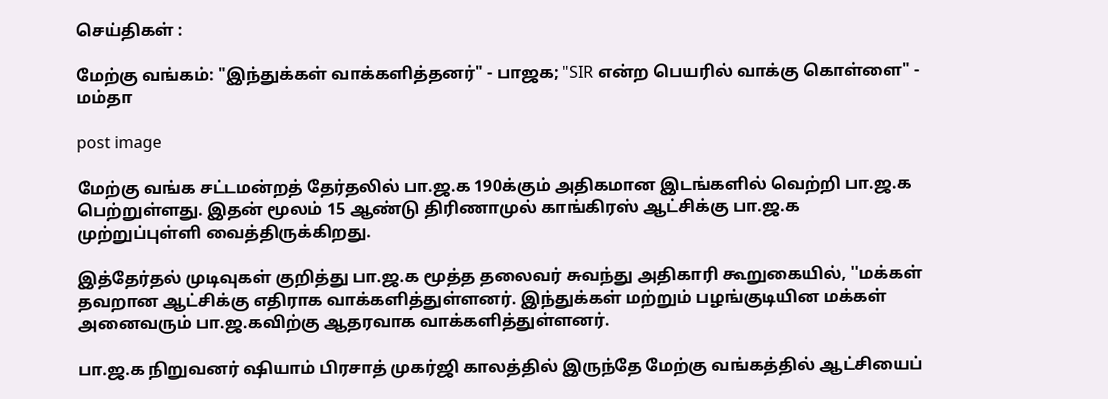செய்திகள் :

மேற்கு வங்கம்: "இந்துக்கள் வாக்களித்தனர்" - பாஜக; "SIR என்ற பெயரில் வாக்கு கொள்ளை" - மம்தா

post image

மேற்கு வங்க சட்டமன்றத் தேர்தலில் பா.ஜ.க 190க்கும் அதிகமான இடங்களில் வெற்றி பா.ஜ.க பெற்றுள்ளது. இதன் மூலம் 15 ஆண்டு திரிணாமுல் காங்கிரஸ் ஆட்சிக்கு பா.ஜ.க முற்றுப்புள்ளி வைத்திருக்கிறது.

இத்தேர்தல் முடிவுகள் குறித்து பா.ஜ.க மூத்த தலைவர் சுவந்து அதிகாரி கூறுகையில், ''மக்கள் தவறான ஆட்சிக்கு எதிராக வாக்களித்துள்ளனர். இந்துக்கள் மற்றும் பழங்குடியின மக்கள் அனைவரும் பா.ஜ.கவிற்கு ஆதரவாக வாக்களித்துள்ளனர்.

பா.ஜ.க நிறுவனர் ஷியாம் பிரசாத் முகர்ஜி காலத்தில் இருந்தே மேற்கு வங்கத்தில் ஆட்சியைப்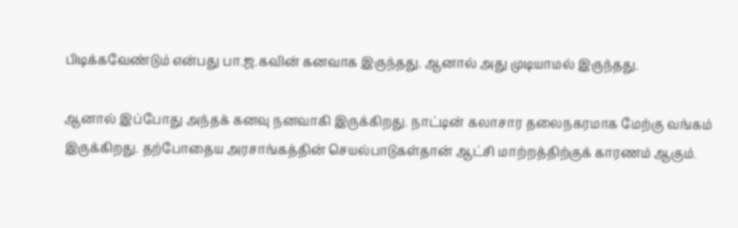பிடிக்கவேண்டும் என்பது பா.ஜ.கவின் கனவாக இருந்தது. ஆனால் அது முடியாமல் இருந்தது.

ஆனால் இப்போது அந்தக் கனவு நனவாகி இருக்கிறது. நாட்டின் கலாசார தலைநகரமாக மேற்கு வங்கம் இருக்கிறது. தற்போதைய அரசாங்கத்தின் செயல்பாடுகள்தான் ஆட்சி மாற்றத்திற்குக் காரணம் ஆகும்.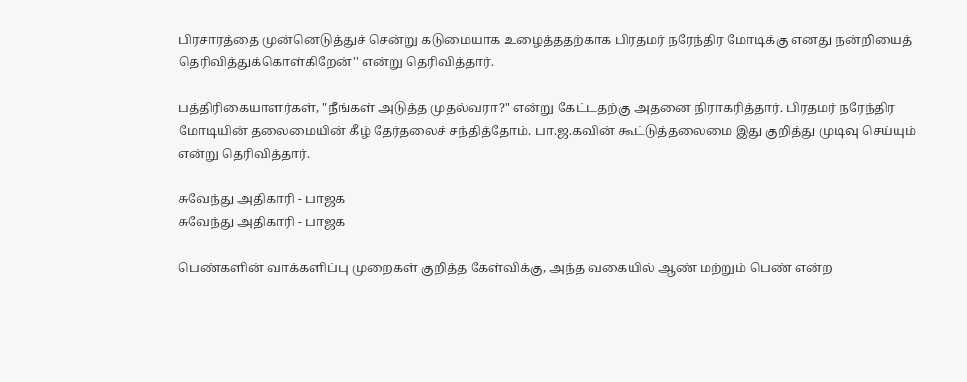பிரசாரத்தை முன்னெடுத்துச் சென்று கடுமையாக உழைத்ததற்காக பிரதமர் நரேந்திர மோடிக்கு எனது நன்றியைத் தெரிவித்துக்கொள்கிறேன்'' என்று தெரிவித்தார்.

பத்திரிகையாளர்கள், "நீங்கள் அடுத்த முதல்வரா?" என்று கேட்டதற்கு அதனை நிராகரித்தார். பிரதமர் நரேந்திர மோடியின் தலைமையின் கீழ் தேர்தலைச் சந்தித்தோம். பா.ஜ.கவின் கூட்டுத்தலைமை இது குறித்து முடிவு செய்யும் என்று தெரிவித்தார்.

சுவேந்து அதிகாரி - பாஜக
சுவேந்து அதிகாரி - பாஜக

பெண்களின் வாக்களிப்பு முறைகள் குறித்த கேள்விக்கு, அந்த வகையில் ஆண் மற்றும் பெண் என்ற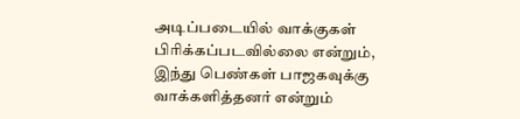அடிப்படையில் வாக்குகள் பிரிக்கப்படவில்லை என்றும், இந்து பெண்கள் பாஜகவுக்கு வாக்களித்தனர் என்றும்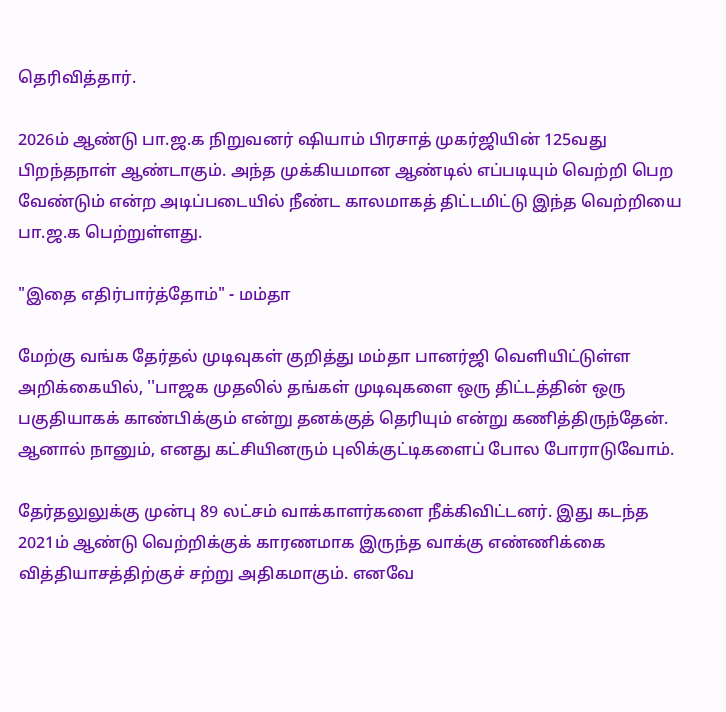தெரிவித்தார்.

2026ம் ஆண்டு பா.ஜ.க நிறுவனர் ஷியாம் பிரசாத் முகர்ஜியின் 125வது பிறந்தநாள் ஆண்டாகும். அந்த முக்கியமான ஆண்டில் எப்படியும் வெற்றி பெற வேண்டும் என்ற அடிப்படையில் நீண்ட காலமாகத் திட்டமிட்டு இந்த வெற்றியை பா.ஜ.க பெற்றுள்ளது.

"இதை எதிர்பார்த்தோம்" - மம்தா

மேற்கு வங்க தேர்தல் முடிவுகள் குறித்து மம்தா பானர்ஜி வெளியிட்டுள்ள அறிக்கையில், ''பாஜக முதலில் தங்கள் முடிவுகளை ஒரு திட்டத்தின் ஒரு பகுதியாகக் காண்பிக்கும் என்று தனக்குத் தெரியும் என்று கணித்திருந்தேன். ஆனால் நானும், எனது கட்சியினரும் புலிக்குட்டிகளைப் போல போராடுவோம்.

தேர்தலுலுக்கு முன்பு 89 லட்சம் வாக்காளர்களை நீக்கிவிட்டனர். இது கடந்த 2021ம் ஆண்டு வெற்றிக்குக் காரணமாக இருந்த வாக்கு எண்ணிக்கை வித்தியாசத்திற்குச் சற்று அதிகமாகும். எனவே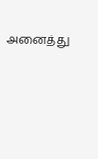அனைத்து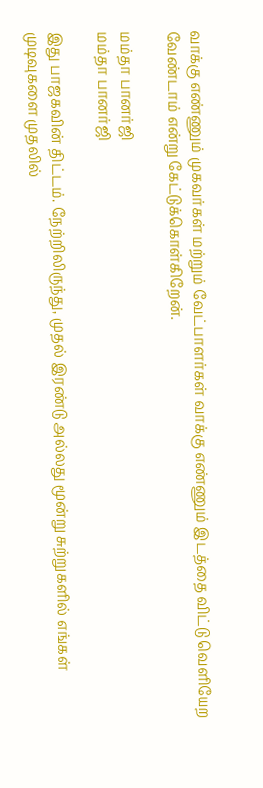வாக்கு எண்ணும் முகவர்கள் மற்றும் வேட்பாளர்கள் வாக்கு எண்ணும் இடத்தை விட்டு வெளியேற வேண்டாம் என்று கேட்டுக்கொள்கிறேன்.

மம்தா பானர்ஜி
மம்தா பானர்ஜி

இது பாஜகவின் திட்டம். நேற்றிலிருந்து, முதல் இரண்டு அல்லது மூன்று சுற்றுகளில் எங்கள் முடிவுகளை முதலில்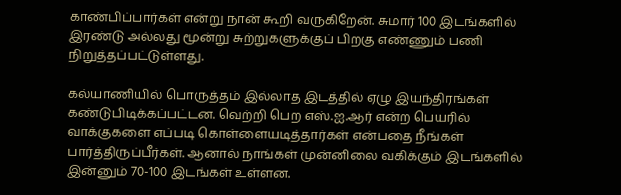காண்பிப்பார்கள் என்று நான் கூறி வருகிறேன். சுமார் 100 இடங்களில் இரண்டு அல்லது மூன்று சுற்றுகளுக்குப் பிறகு எண்ணும் பணி நிறுத்தப்பட்டுள்ளது.

கல்யாணியில் பொருத்தம் இல்லாத இடத்தில் ஏழு இயந்திரங்கள் கண்டுபிடிக்கப்பட்டன. வெற்றி பெற எஸ்.ஐ.ஆர் என்ற பெயரில் வாக்குகளை எப்படி கொள்ளையடித்தார்கள் என்பதை நீங்கள் பார்த்திருப்பீர்கள். ஆனால் நாங்கள் முன்னிலை வகிக்கும் இடங்களில் இன்னும் 70-100 இடங்கள் உள்ளன.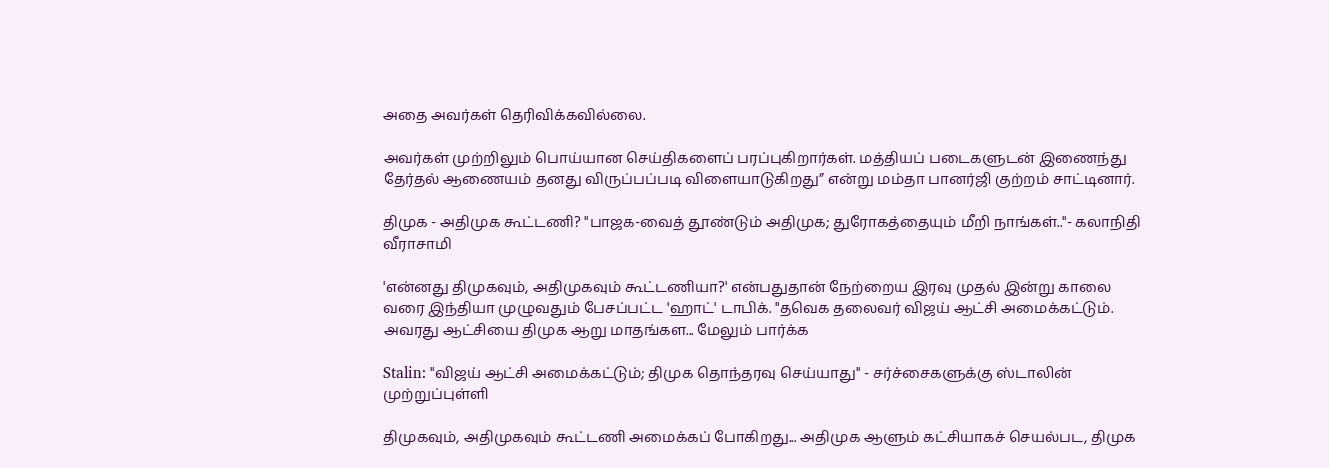அதை அவர்கள் தெரிவிக்கவில்லை.

அவர்கள் முற்றிலும் பொய்யான செய்திகளைப் பரப்புகிறார்கள். மத்தியப் படைகளுடன் இணைந்து தேர்தல் ஆணையம் தனது விருப்பப்படி விளையாடுகிறது” என்று மம்தா பானர்ஜி குற்றம் சாட்டினார்.

திமுக - அதிமுக கூட்டணி? "பாஜக-வைத் தூண்டும் அதிமுக; துரோகத்தையும் மீறி நாங்கள்.."- கலாநிதி வீராசாமி

'என்னது திமுகவும், அதிமுகவும் கூட்டணியா?' என்பதுதான் நேற்றைய இரவு முதல் இன்று காலை வரை இந்தியா முழுவதும் பேசப்பட்ட 'ஹாட்' டாபிக். "தவெக தலைவர் விஜய் ஆட்சி அமைக்கட்டும். அவரது ஆட்சியை திமுக ஆறு மாதங்கள... மேலும் பார்க்க

Stalin: "விஜய் ஆட்சி அமைக்கட்டும்; திமுக தொந்தரவு செய்யாது" - சர்ச்சைகளுக்கு ஸ்டாலின் முற்றுப்புள்ளி

திமுகவும், அதிமுகவும் கூட்டணி அமைக்கப் போகிறது... அதிமுக ஆளும் கட்சியாகச் செயல்பட, திமுக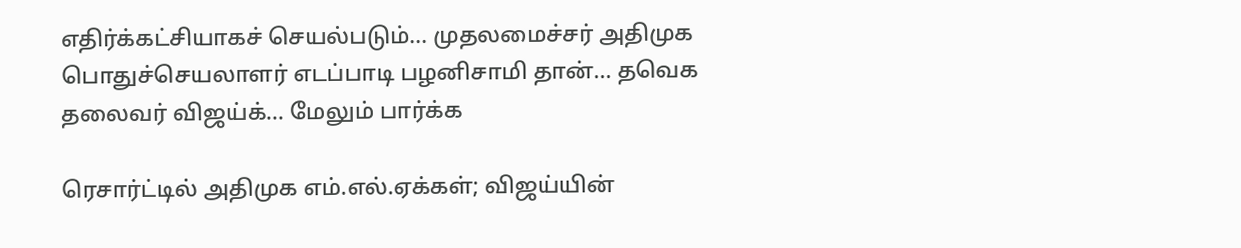எதிர்க்கட்சியாகச் செயல்படும்... முதலமைச்சர் அதிமுக பொதுச்செயலாளர் எடப்பாடி பழனிசாமி தான்... தவெக தலைவர் விஜய்க்... மேலும் பார்க்க

ரெசார்ட்டில் அதிமுக எம்.எல்.ஏக்கள்; விஜய்யின்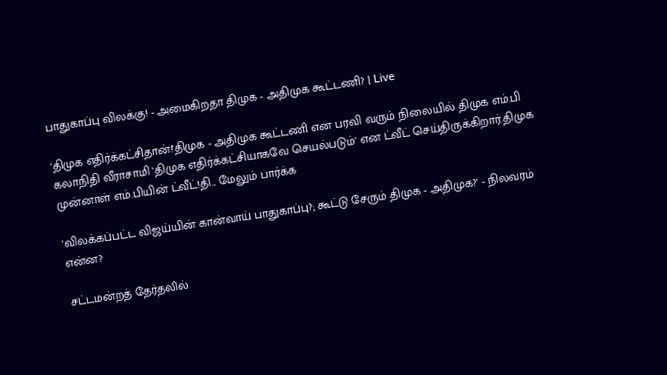பாதுகாப்பு விலக்கு! - அமைகிறதா திமுக - அதிமுக கூட்டணி? | Live

'திமுக எதிர்க்கட்சிதான்!'திமுக - அதிமுக கூட்டணி என பரவி வரும் நிலையில் திமுக எம்.பி கலாநிதி வீராசாமி 'திமுக எதிர்க்கட்சியாகவே செயல்படும்' என ட்வீட் செய்திருக்கிறார்.திமுக முன்னாள் எம்.பியின் ட்வீட்!தி... மேலும் பார்க்க

'விலக்கப்பட்ட விஜய்யின் கான்வாய் பாதுகாப்பு?; கூட்டு சேரும் திமுக - அதிமுக?' - நிலவரம் என்ன?

சட்டமன்றத் தேர்தலில்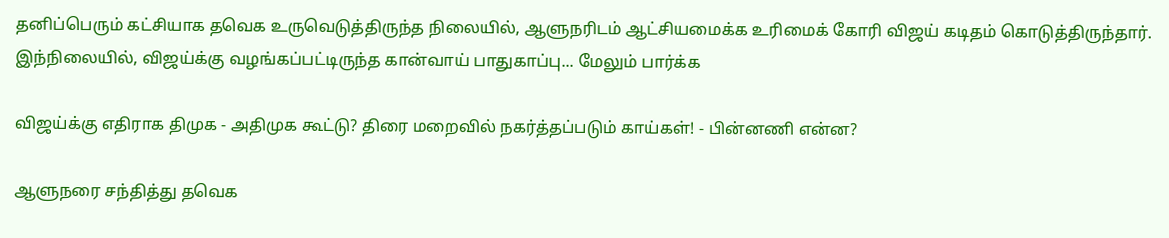தனிப்பெரும் கட்சியாக தவெக உருவெடுத்திருந்த நிலையில், ஆளுநரிடம் ஆட்சியமைக்க உரிமைக் கோரி விஜய் கடிதம் கொடுத்திருந்தார். இந்நிலையில், விஜய்க்கு வழங்கப்பட்டிருந்த கான்வாய் பாதுகாப்பு... மேலும் பார்க்க

விஜய்க்கு எதிராக திமுக - அதிமுக கூட்டு? திரை மறைவில் நகர்த்தப்படும் காய்கள்! - பின்னணி என்ன?

ஆளுநரை சந்தித்து தவெக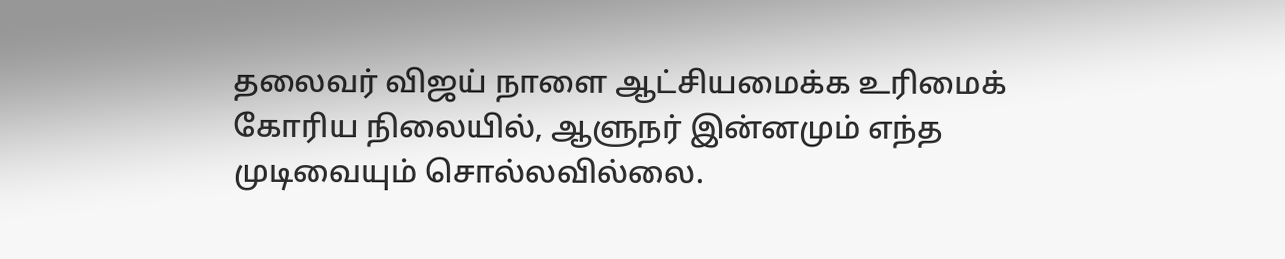தலைவர் விஜய் நாளை ஆட்சியமைக்க உரிமைக் கோரிய நிலையில், ஆளுநர் இன்னமும் எந்த முடிவையும் சொல்லவில்லை.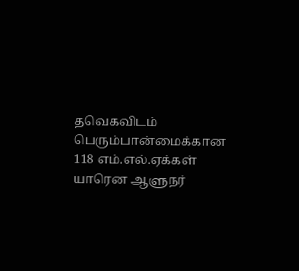தவெகவிடம் பெரும்பான்மைக்கான 118 எம்.எல்.ஏக்கள் யாரென ஆளுநர்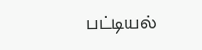பட்டியல்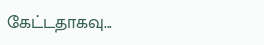கேட்டதாகவு...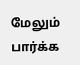மேலும் பார்க்க